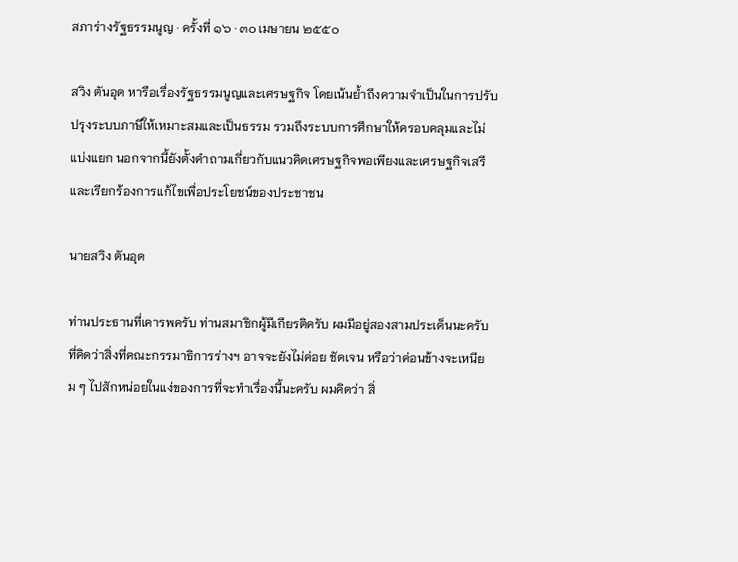สภาร่างรัฐธรรมนูญ · ครั้งที่ ๑๖ · ๓๐ เมษายน ๒๕๕๐

สวิง ตันอุด หารือเรื่องรัฐธรรมนูญและเศรษฐกิจ โดยเน้นย้ำถึงความจำเป็นในการปรับปรุงระบบภาษีให้เหมาะสมและเป็นธรรม รวมถึงระบบการศึกษาให้ครอบคลุมและไม่แบ่งแยก นอกจากนี้ยังตั้งคำถามเกี่ยวกับแนวคิดเศรษฐกิจพอเพียงและเศรษฐกิจเสรี และเรียกร้องการแก้ไขเพื่อประโยชน์ของประชาชน

นายสวิง ตันอุด

ท่านประธานที่เคารพครับ ท่านสมาชิกผู้มีเกียรติครับ ผมมีอยู่สองสามประเด็นนะครับ ที่คิดว่าสิ่งที่คณะกรรมาธิการร่างฯ อาจจะยังไม่ค่อย ชัดเจน หรือว่าค่อนข้างจะเหนียม ๆ ไปสักหน่อยในแง่ของการที่จะทำเรื่องนี้นะครับ ผมคิดว่า สิ่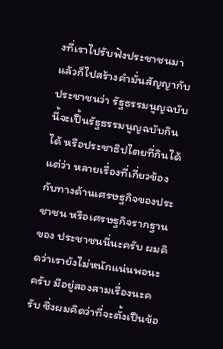งที่เราไปรับฟังประชาชนมา แล้วก็ไปสร้างคำมั่นสัญญากับประชาชนว่า รัฐธรรมนูญฉบับนี้จะเปึ้นรัฐธรรมนูญฉบับกินได้ หรือประชาธิปไตยที่กินได้ แต่ว่า หลายเรื่องที่เกี่ยวข้องกับทางด้านเศรษฐกิจของประชาชน หรือเศรษฐกิจรากฐานของ ประชาชนนี่นะครับ ผมคิดว่าเรายังไม่หนักแน่นพอนะครับ มีอยู่สองสามเรื่องนะครับ ซึ่งผมคิดว่าที่จะตั้งเปึนข้อ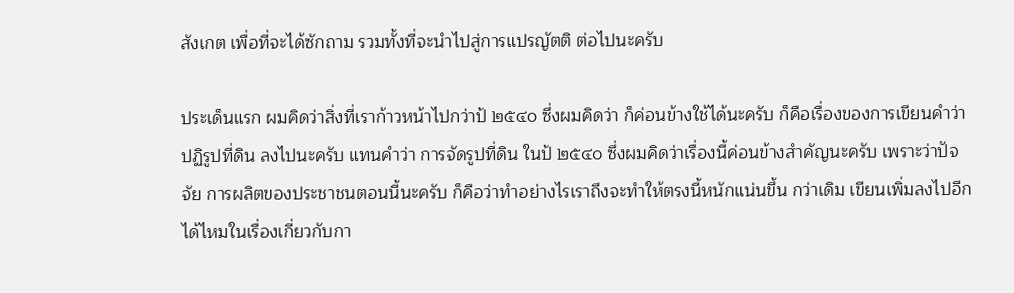สังเกต เพื่อที่จะได้ซักถาม รวมทั้งที่จะนำไปสู่การแปรญัตติ ต่อไปนะครับ

ประเด็นแรก ผมคิดว่าสิ่งที่เราก้าวหน้าไปกว่าป้ ๒๕๔๐ ซึ่งผมคิดว่า ก็ค่อนข้างใช้ได้นะครับ ก็คือเรื่องของการเขียนคําว่า ปฏิรูปที่ดิน ลงไปนะครับ แทนคําว่า การจัดรูปที่ดิน ในป้ ๒๕๔๐ ซึ่งผมคิดว่าเรื่องนี้ค่อนข้างสำคัญนะครับ เพราะว่าปัจจัย การผลิตของประชาชนตอนนี้นะครับ ก็คือว่าทำอย่างไรเราถึงจะทำให้ตรงนี้หนักแน่นขึ้น กว่าเดิม เขียนเพิ่มลงไปอีกได้ไหมในเรื่องเกี่ยวกับกา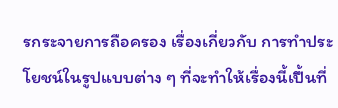รกระจายการถือครอง เรื่องเกี่ยวกับ การทําประโยชน์ในรูปแบบต่าง ๆ ที่จะทําให้เรื่องนี้เปึ้นที่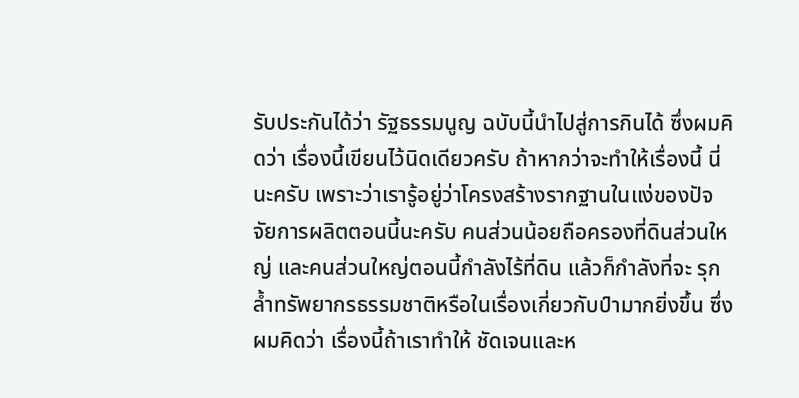รับประกันได้ว่า รัฐธรรมนูญ ฉบับนี้นำไปสู่การกินได้ ซึ่งผมคิดว่า เรื่องนี้เขียนไว้นิดเดียวครับ ถ้าหากว่าจะทำให้เรื่องนี้ นี่นะครับ เพราะว่าเรารู้อยู่ว่าโครงสร้างรากฐานในแง่ของปัจจัยการผลิตตอนนี้นะครับ คนส่วนน้อยถือครองที่ดินส่วนใหญ่ และคนส่วนใหญ่ตอนนี้กำลังไร้ที่ดิน แล้วก็กำลังที่จะ รุกล้ำทรัพยากรธรรมชาติหรือในเรื่องเกี่ยวกับป์ามากยิ่งขึ้น ซึ่งผมคิดว่า เรื่องนี้ถ้าเราทำให้ ชัดเจนและห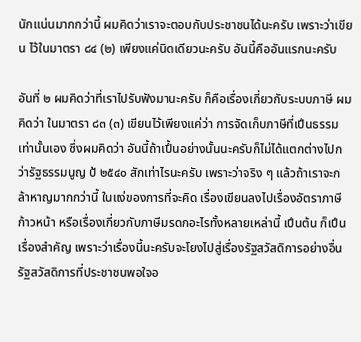นักแน่นมากกว่านี้ ผมคิดว่าเราจะตอบกับประชาชนได้นะครับ เพราะว่าเขียน ไว้ในมาตรา ๘๔ (๒) เพียงแค่นิดเดียวนะครับ อันนี้คืออันแรกนะครับ

อันที่ ๒ ผมคิดว่าที่เราไปรับฟังมานะครับ ก็คือเรื่องเกี่ยวกับระบบภาษี ผมคิดว่า ในมาตรา ๘๓ (๓) เขียนไว้เพียงแค่ว่า การจัดเก็บภาษีที่เปึนธรรม เท่านั้นเอง ซึ่งผมคิดว่า อันนี้ถ้าเปึ้นอย่างนั้นนะครับก็ไม่ได้แตกต่างไปกว่ารัฐธรรมนูญ ป้ ๒๕๔๐ สักเท่าไรนะครับ เพราะว่าจริง ๆ แล้วถ้าเราจะกล้าหาญมากกว่านี้ ในแง่ของการที่จะคิด เรื่องเขียนลงไปเรื่องอัตราภาษีก้าวหน้า หรือเรื่องเกี่ยวกับภาษีมรดกอะไรทั้งหลายเหล่านี้ เปึนต้น ก็เปึนเรื่องสําคัญ เพราะว่าเรื่องนี้นะครับจะโยงไปสู่เรื่องรัฐสวัสดิการอย่างอื่น รัฐสวัสดิการที่ประชาชนพอใจอ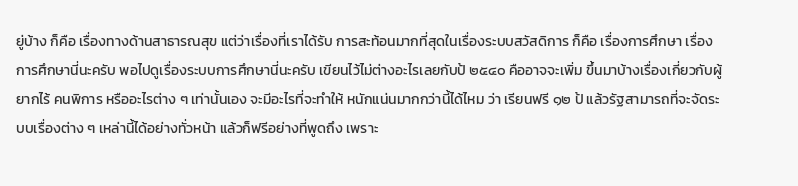ยู่บ้าง ก็คือ เรื่องทางด้านสาธารณสุข แต่ว่าเรื่องที่เราได้รับ การสะท้อนมากที่สุดในเรื่องระบบสวัสดิการ ก็คือ เรื่องการศึกษา เรื่องการศึกษานี่นะครับ พอไปดูเรื่องระบบการศึกษานี่นะครับ เขียนไว้ไม่ต่างอะไรเลยกับป้ ๒๕๔๐ คืออาจจะเพิ่ม ขึ้นมาบ้างเรื่องเกี่ยวกับผู้ยากไร้ คนพิการ หรืออะไรต่าง ๆ เท่านั้นเอง จะมีอะไรที่จะทำให้ หนักแน่นมากกว่านี้ได้ไหม ว่า เรียนฟรี ๑๒ ป้ แล้วรัฐสามารถที่จะจัดระบบเรื่องต่าง ๆ เหล่านี้ได้อย่างทั่วหน้า แล้วก็ฟรีอย่างที่พูดถึง เพราะ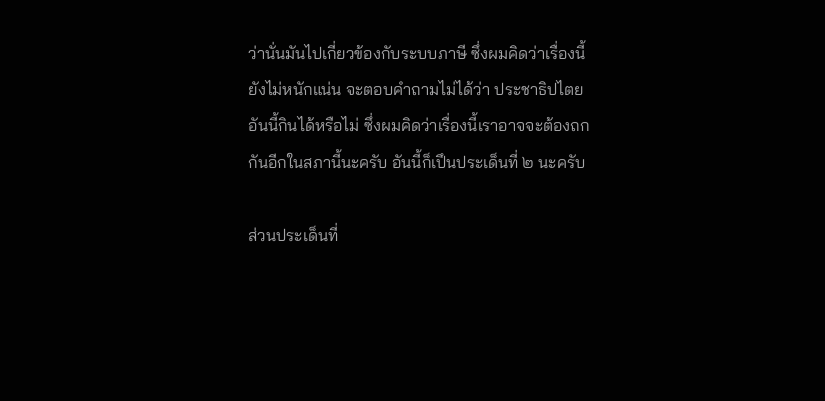ว่านั่นมันไปเกี่ยวข้องกับระบบภาษี ซึ่งผมคิดว่าเรื่องนี้ยังไม่หนักแน่น จะตอบคำถามไม่ได้ว่า ประชาธิปไตยอันนี้กินได้หรือไม่ ซึ่งผมคิดว่าเรื่องนี้เราอาจจะต้องถกกันอีกในสภานี้นะครับ อันนี้ก็เปึนประเด็นที่ ๒ นะครับ

ส่วนประเด็นที่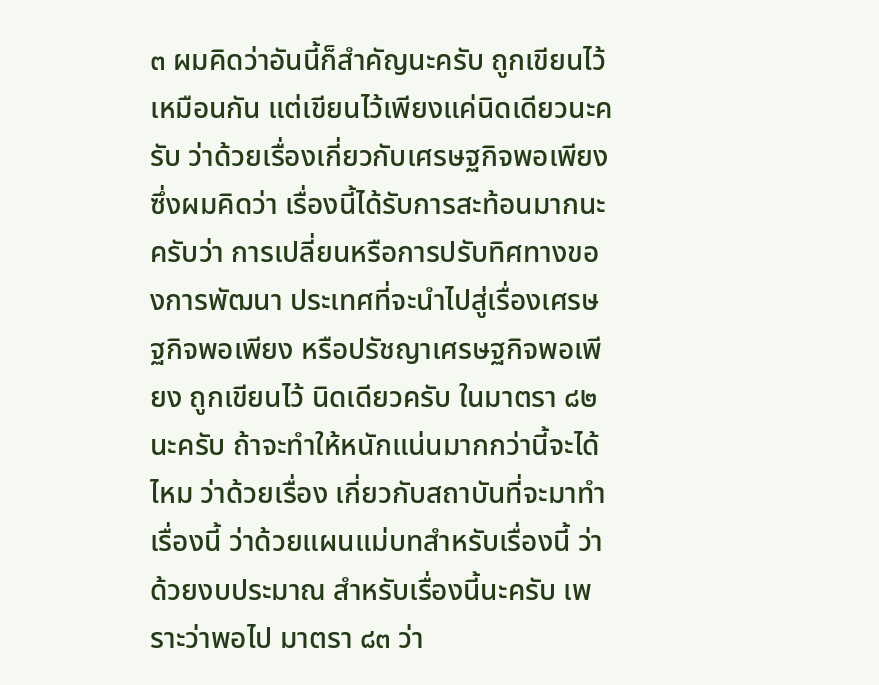๓ ผมคิดว่าอันนี้ก็สําคัญนะครับ ถูกเขียนไว้เหมือนกัน แต่เขียนไว้เพียงแค่นิดเดียวนะครับ ว่าด้วยเรื่องเกี่ยวกับเศรษฐกิจพอเพียง ซึ่งผมคิดว่า เรื่องนี้ได้รับการสะท้อนมากนะครับว่า การเปลี่ยนหรือการปรับทิศทางของการพัฒนา ประเทศที่จะนำไปสู่เรื่องเศรษฐกิจพอเพียง หรือปรัชญาเศรษฐกิจพอเพียง ถูกเขียนไว้ นิดเดียวครับ ในมาตรา ๘๒ นะครับ ถ้าจะทําให้หนักแน่นมากกว่านี้จะได้ไหม ว่าด้วยเรื่อง เกี่ยวกับสถาบันที่จะมาทำเรื่องนี้ ว่าด้วยแผนแม่บทสำหรับเรื่องนี้ ว่าด้วยงบประมาณ สำหรับเรื่องนี้นะครับ เพราะว่าพอไป มาตรา ๘๓ ว่า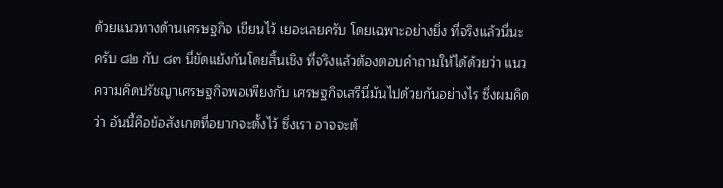ด้วยแนวทางด้านเศรษฐกิจ เขียนไว้ เยอะเลยครับ โดยเฉพาะอย่างยิ่ง ที่จริงแล้วนี่นะครับ ๘๒ กับ ๘๓ นี่ขัดแย้งกันโดยสิ้นเชิง ที่จริงแล้วต้องตอบคำถามให้ได้ด้วยว่า แนวความคิดปรัชญาเศรษฐกิจพอเพียงกับ เศรษฐกิจเสรีนี่มันไปด้วยกันอย่างไร ซึ่งผมคิดว่า อันนี้คือข้อสังเกตที่อยากจะตั้งไว้ ซึ่งเรา อาจจะต้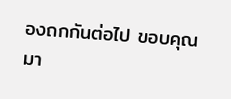องถกกันต่อไป ขอบคุณมา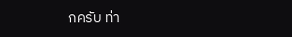กครับ ท่า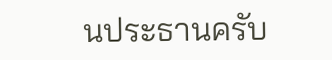นประธานครับ